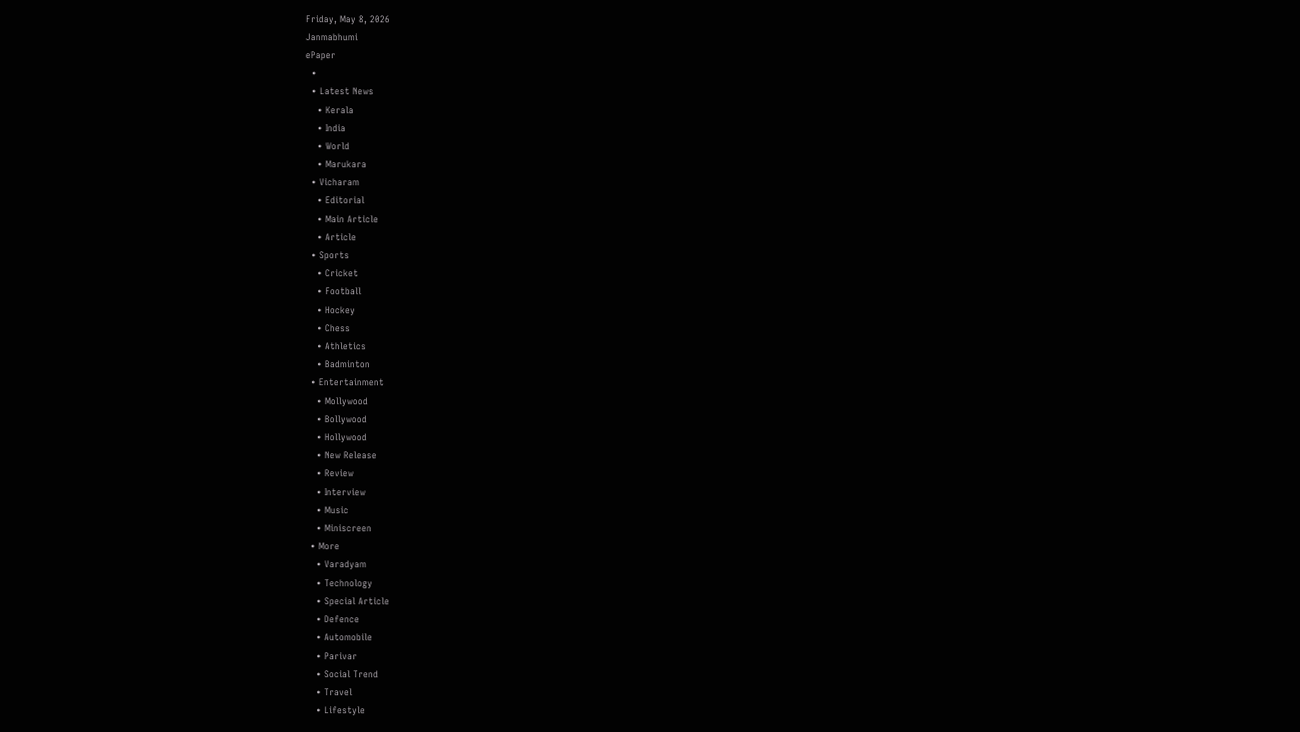Friday, May 8, 2026
Janmabhumi
ePaper
  •
  • Latest News
    • Kerala
    • India
    • World
    • Marukara
  • Vicharam
    • Editorial
    • Main Article
    • Article
  • Sports
    • Cricket
    • Football
    • Hockey
    • Chess
    • Athletics
    • Badminton
  • Entertainment
    • Mollywood
    • Bollywood
    • Hollywood
    • New Release
    • Review
    • Interview
    • Music
    • Miniscreen
  • More
    • Varadyam
    • Technology
    • Special Article
    • Defence
    • Automobile
    • Parivar
    • Social Trend
    • Travel
    • Lifestyle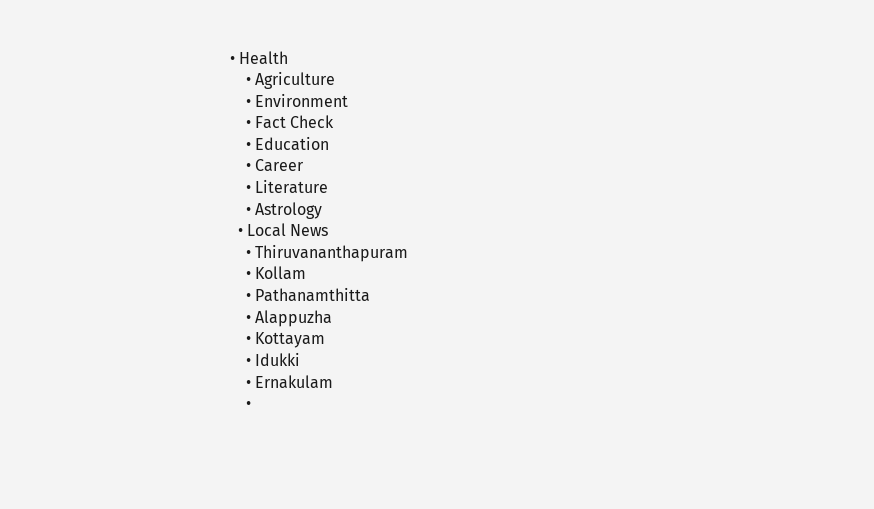• Health
    • Agriculture
    • Environment
    • Fact Check
    • Education
    • Career
    • Literature
    • Astrology
  • Local News
    • Thiruvananthapuram
    • Kollam
    • Pathanamthitta
    • Alappuzha
    • Kottayam
    • Idukki
    • Ernakulam
    •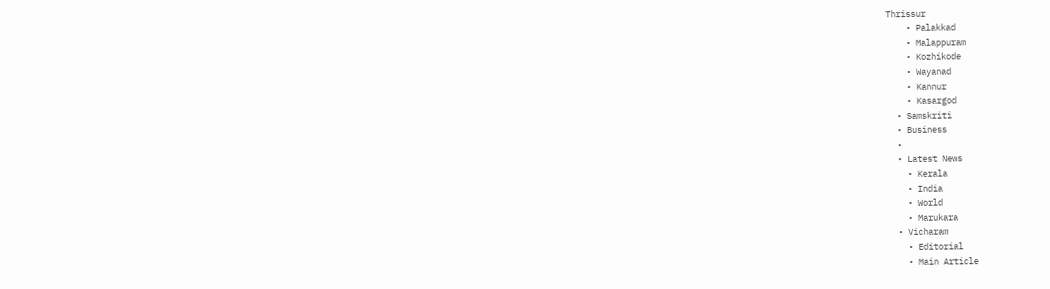Thrissur
    • Palakkad
    • Malappuram
    • Kozhikode
    • Wayanad
    • Kannur
    • Kasargod
  • Samskriti
  • Business
  •
  • Latest News
    • Kerala
    • India
    • World
    • Marukara
  • Vicharam
    • Editorial
    • Main Article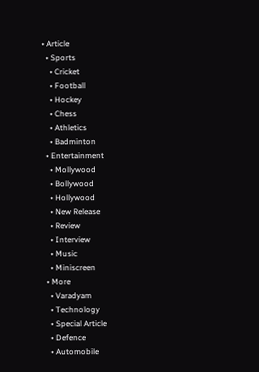• Article
  • Sports
    • Cricket
    • Football
    • Hockey
    • Chess
    • Athletics
    • Badminton
  • Entertainment
    • Mollywood
    • Bollywood
    • Hollywood
    • New Release
    • Review
    • Interview
    • Music
    • Miniscreen
  • More
    • Varadyam
    • Technology
    • Special Article
    • Defence
    • Automobile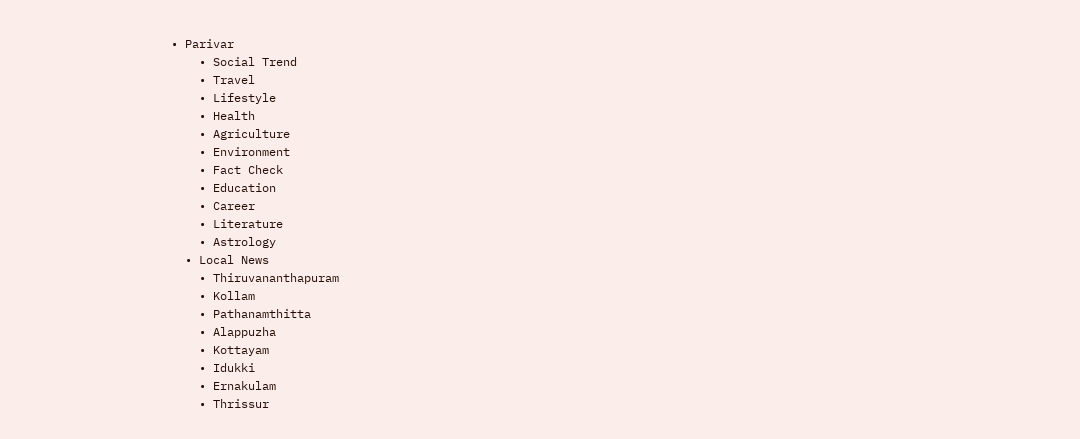• Parivar
    • Social Trend
    • Travel
    • Lifestyle
    • Health
    • Agriculture
    • Environment
    • Fact Check
    • Education
    • Career
    • Literature
    • Astrology
  • Local News
    • Thiruvananthapuram
    • Kollam
    • Pathanamthitta
    • Alappuzha
    • Kottayam
    • Idukki
    • Ernakulam
    • Thrissur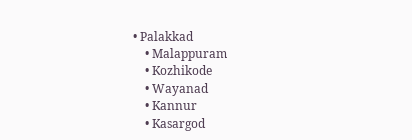• Palakkad
    • Malappuram
    • Kozhikode
    • Wayanad
    • Kannur
    • Kasargod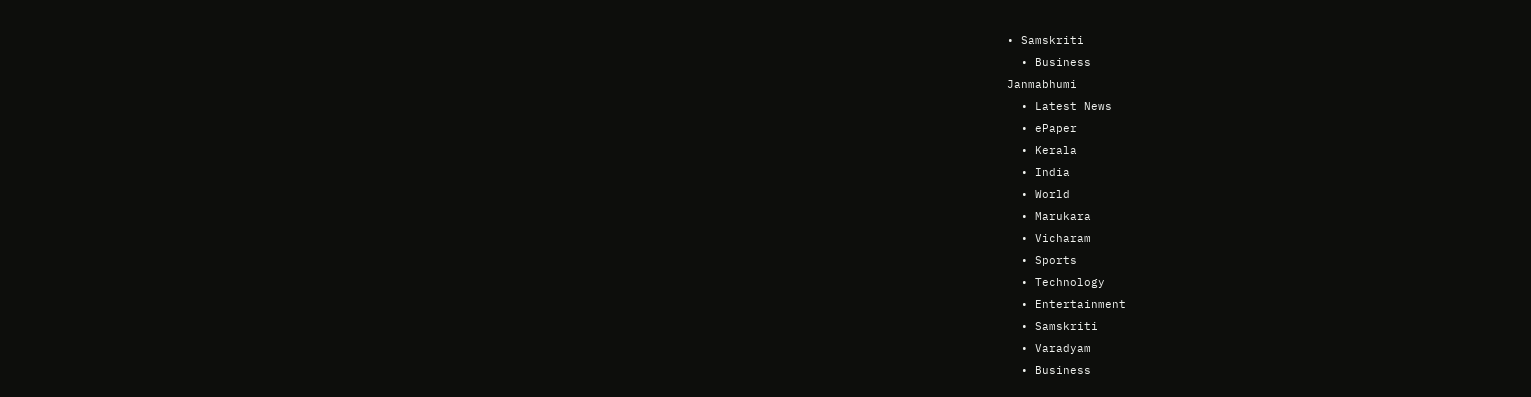• Samskriti
  • Business
Janmabhumi
  • Latest News
  • ePaper
  • Kerala
  • India
  • World
  • Marukara
  • Vicharam
  • Sports
  • Technology
  • Entertainment
  • Samskriti
  • Varadyam
  • Business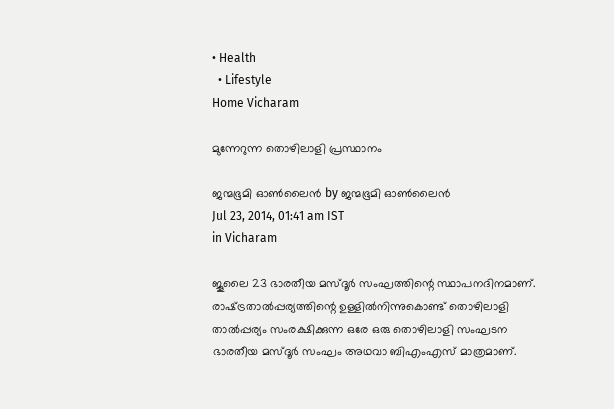• Health
  • Lifestyle
Home Vicharam

മുന്നേറുന്ന തൊഴിലാളി പ്രസ്ഥാനം

ജന്മഭൂമി ഓണ്‍ലൈന്‍ by ജന്മഭൂമി ഓണ്‍ലൈന്‍
Jul 23, 2014, 01:41 am IST
in Vicharam

ജൂലൈ 23 ഭാരതീയ മസ്ദൂര്‍ സംഘത്തിന്റെ സ്ഥാപനദിനമാണ്. രാഷ്‌ട്രതാല്‍പ്പര്യത്തിന്റെ ഉള്ളില്‍നിന്നുകൊണ്ട് തൊഴിലാളി താല്‍പ്പര്യം സംരക്ഷിക്കുന്ന ഒരേ ഒരു തൊഴിലാളി സംഘടന ഭാരതീയ മസ്ദൂര്‍ സംഘം അഥവാ ബിഎംഎസ് മാത്രമാണ്.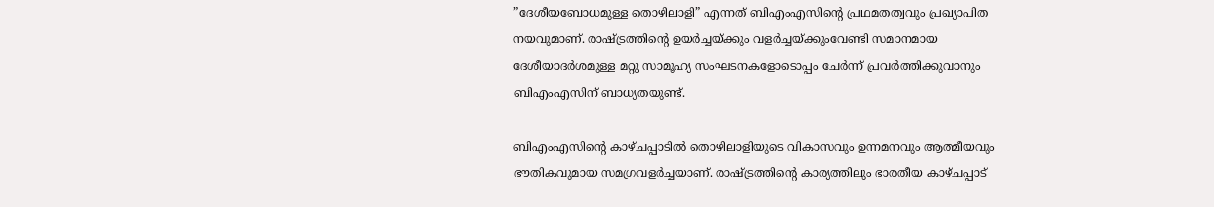”ദേശീയബോധമുള്ള തൊഴിലാളി” എന്നത് ബിഎംഎസിന്റെ പ്രഥമതത്വവും പ്രഖ്യാപിത നയവുമാണ്. രാഷ്‌ട്രത്തിന്റെ ഉയര്‍ച്ചയ്‌ക്കും വളര്‍ച്ചയ്‌ക്കുംവേണ്ടി സമാനമായ ദേശീയാദര്‍ശമുള്ള മറ്റു സാമൂഹ്യ സംഘടനകളോടൊപ്പം ചേര്‍ന്ന് പ്രവര്‍ത്തിക്കുവാനും ബിഎംഎസിന് ബാധ്യതയുണ്ട്.

ബിഎംഎസിന്റെ കാഴ്ചപ്പാടില്‍ തൊഴിലാളിയുടെ വികാസവും ഉന്നമനവും ആത്മീയവും ഭൗതികവുമായ സമഗ്രവളര്‍ച്ചയാണ്. രാഷ്‌ട്രത്തിന്റെ കാര്യത്തിലും ഭാരതീയ കാഴ്ചപ്പാട്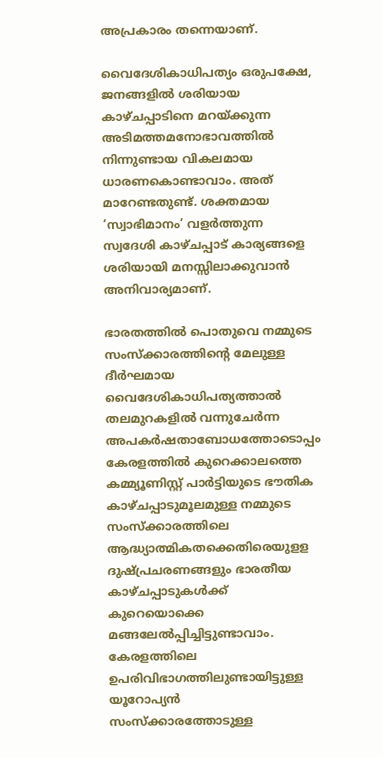അപ്രകാരം തന്നെയാണ്.

വൈദേശികാധിപത്യം ഒരുപക്ഷേ, ജനങ്ങളില്‍ ശരിയായ കാഴ്ചപ്പാടിനെ മറയ്‌ക്കുന്ന അടിമത്തമനോഭാവത്തില്‍ നിന്നുണ്ടായ വികലമായ ധാരണകൊണ്ടാവാം. അത് മാറേണ്ടതുണ്ട്. ശക്തമായ ‘സ്വാഭിമാനം’ വളര്‍ത്തുന്ന സ്വദേശി കാഴ്ചപ്പാട് കാര്യങ്ങളെ ശരിയായി മനസ്സിലാക്കുവാന്‍ അനിവാര്യമാണ്.

ഭാരതത്തില്‍ പൊതുവെ നമ്മുടെ സംസ്‌ക്കാരത്തിന്റെ മേലുള്ള ദീര്‍ഘമായ വൈദേശികാധിപത്യത്താല്‍ തലമുറകളില്‍ വന്നുചേര്‍ന്ന അപകര്‍ഷതാബോധത്തോടൊപ്പം കേരളത്തില്‍ കുറെക്കാലത്തെ കമ്മ്യൂണിസ്റ്റ് പാര്‍ട്ടിയുടെ ഭൗതിക കാഴ്ചപ്പാടുമൂലമുള്ള നമ്മുടെ സംസ്‌ക്കാരത്തിലെ ആദ്ധ്യാത്മികതക്കെതിരെയുളള ദുഷ്പ്രചരണങ്ങളും ഭാരതീയ കാഴ്ചപ്പാടുകള്‍ക്ക് കുറെയൊക്കെ മങ്ങലേല്‍പ്പിച്ചിട്ടുണ്ടാവാം. കേരളത്തിലെ ഉപരിവിഭാഗത്തിലുണ്ടായിട്ടുള്ള യൂറോപ്യന്‍ സംസ്‌ക്കാരത്തോടുള്ള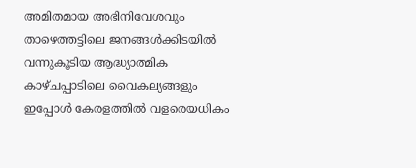അമിതമായ അഭിനിവേശവും താഴെത്തട്ടിലെ ജനങ്ങള്‍ക്കിടയില്‍ വന്നുകൂടിയ ആദ്ധ്യാത്മിക കാഴ്ചപ്പാടിലെ വൈകല്യങ്ങളും ഇപ്പോള്‍ കേരളത്തില്‍ വളരെയധികം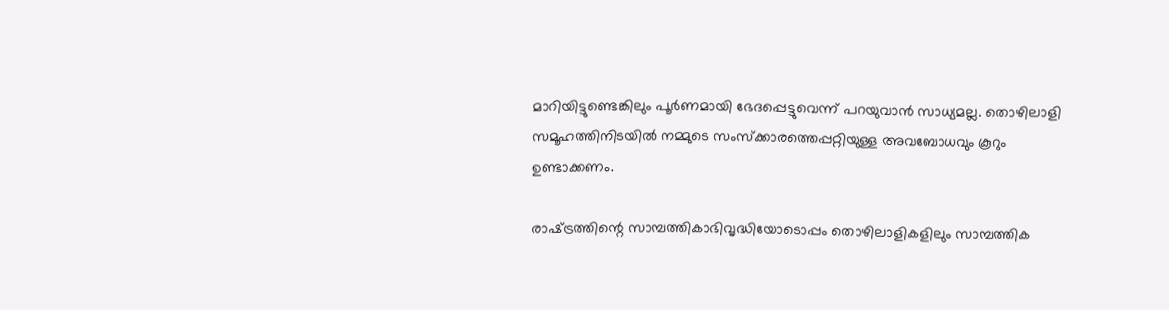മാറിയിട്ടുണ്ടെങ്കിലും പൂര്‍ണമായി ഭേദപ്പെട്ടുവെന്ന് പറയുവാന്‍ സാധ്യമല്ല. തൊഴിലാളി സമൂഹത്തിനിടയില്‍ നമ്മുടെ സംസ്‌ക്കാരത്തെപ്പറ്റിയുള്ള അവബോധവും കൂറും ഉണ്ടാക്കണം.

രാഷ്‌ട്രത്തിന്റെ സാമ്പത്തികാഭിവൃദ്ധിയോടൊപ്പം തൊഴിലാളികളിലും സാമ്പത്തിക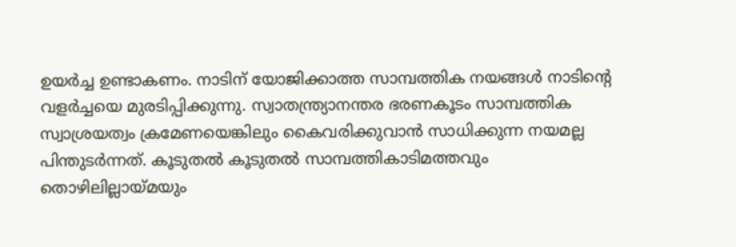ഉയര്‍ച്ച ഉണ്ടാകണം. നാടിന് യോജിക്കാത്ത സാമ്പത്തിക നയങ്ങള്‍ നാടിന്റെ വളര്‍ച്ചയെ മുരടിപ്പിക്കുന്നു. സ്വാതന്ത്ര്യാനന്തര ഭരണകൂടം സാമ്പത്തിക സ്വാശ്രയത്വം ക്രമേണയെങ്കിലും കൈവരിക്കുവാന്‍ സാധിക്കുന്ന നയമല്ല പിന്തുടര്‍ന്നത്. കൂടുതല്‍ കൂടുതല്‍ സാമ്പത്തികാടിമത്തവും തൊഴിലില്ലായ്‌മയും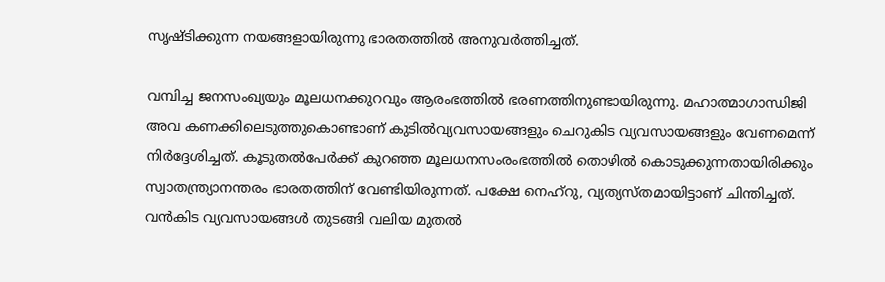സൃഷ്ടിക്കുന്ന നയങ്ങളായിരുന്നു ഭാരതത്തില്‍ അനുവര്‍ത്തിച്ചത്.

വമ്പിച്ച ജനസംഖ്യയും മൂലധനക്കുറവും ആരംഭത്തില്‍ ഭരണത്തിനുണ്ടായിരുന്നു. മഹാത്മാഗാന്ധിജി അവ കണക്കിലെടുത്തുകൊണ്ടാണ് കുടില്‍വ്യവസായങ്ങളും ചെറുകിട വ്യവസായങ്ങളും വേണമെന്ന് നിര്‍ദ്ദേശിച്ചത്. കൂടുതല്‍പേര്‍ക്ക് കുറഞ്ഞ മൂലധനസംരംഭത്തില്‍ തൊഴില്‍ കൊടുക്കുന്നതായിരിക്കും സ്വാതന്ത്ര്യാനന്തരം ഭാരതത്തിന് വേണ്ടിയിരുന്നത്. പക്ഷേ നെഹ്‌റു, വ്യത്യസ്തമായിട്ടാണ് ചിന്തിച്ചത്. വന്‍കിട വ്യവസായങ്ങള്‍ തുടങ്ങി വലിയ മുതല്‍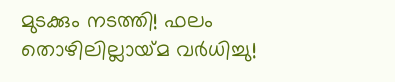മുടക്കും നടത്തി! ഫലം തൊഴിലില്ലായ്‌മ വര്‍ധിച്ചു!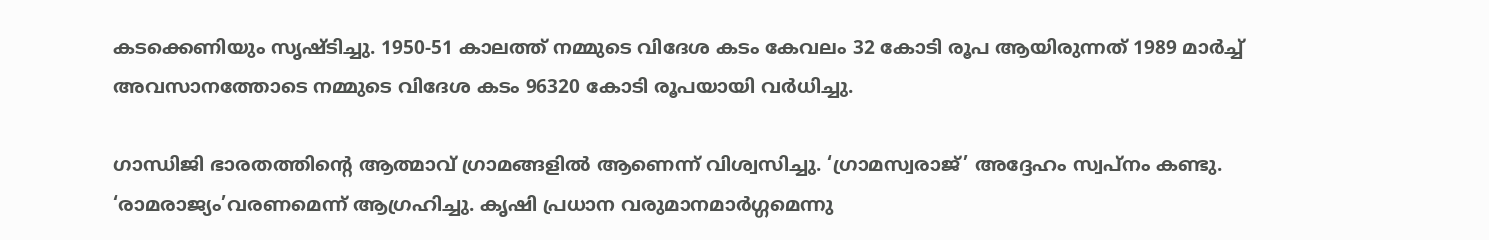കടക്കെണിയും സൃഷ്ടിച്ചു. 1950-51 കാലത്ത് നമ്മുടെ വിദേശ കടം കേവലം 32 കോടി രൂപ ആയിരുന്നത് 1989 മാര്‍ച്ച് അവസാനത്തോടെ നമ്മുടെ വിദേശ കടം 96320 കോടി രൂപയായി വര്‍ധിച്ചു.

ഗാന്ധിജി ഭാരതത്തിന്റെ ആത്മാവ് ഗ്രാമങ്ങളില്‍ ആണെന്ന് വിശ്വസിച്ചു. ‘ഗ്രാമസ്വരാജ്’ അദ്ദേഹം സ്വപ്‌നം കണ്ടു. ‘രാമരാജ്യം’വരണമെന്ന് ആഗ്രഹിച്ചു. കൃഷി പ്രധാന വരുമാനമാര്‍ഗ്ഗമെന്നു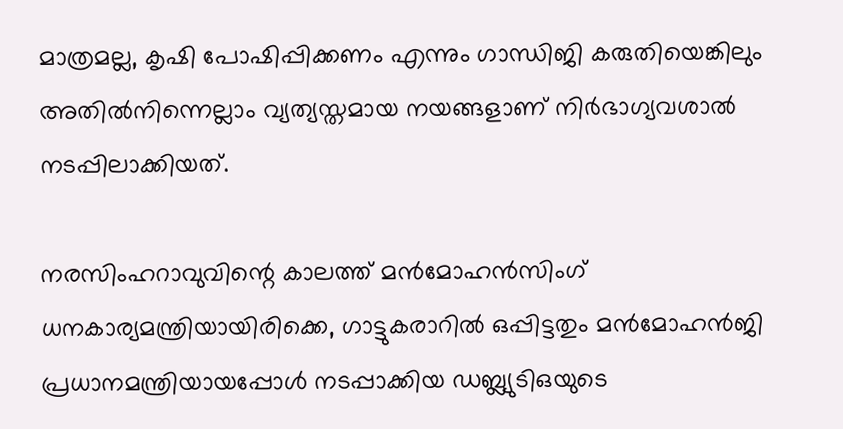മാത്രമല്ല, കൃഷി പോഷിപ്പിക്കണം എന്നും ഗാന്ധിജി കരുതിയെങ്കിലും അതില്‍നിന്നെല്ലാം വ്യത്യസ്തമായ നയങ്ങളാണ് നിര്‍ഭാഗ്യവശാല്‍ നടപ്പിലാക്കിയത്.

നരസിംഹറാവുവിന്റെ കാലത്ത് മന്‍മോഹന്‍സിംഗ് ധനകാര്യമന്ത്രിയായിരിക്കെ, ഗാട്ടുകരാറില്‍ ഒപ്പിട്ടതും മന്‍മോഹന്‍ജി പ്രധാനമന്ത്രിയായപ്പോള്‍ നടപ്പാക്കിയ ഡബ്ല്യുടിഒയുടെ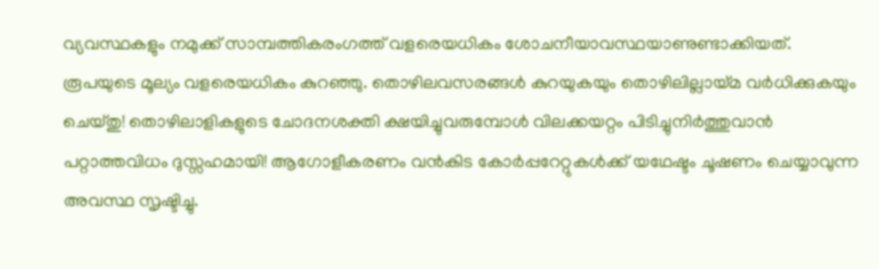വ്യവസ്ഥകളും നമുക്ക് സാമ്പത്തികരംഗത്ത് വളരെയധികം ശോചനീയാവസ്ഥയാണുണ്ടാക്കിയത്. രൂപയുടെ മൂല്യം വളരെയധികം കുറഞ്ഞു. തൊഴിലവസരങ്ങള്‍ കുറയുകയും തൊഴിലില്ലായ്‌മ വര്‍ധിക്കുകയും ചെയ്തു! തൊഴിലാളികളുടെ ചോദനശക്തി ക്ഷയിച്ചുവരുമ്പോള്‍ വിലക്കയറ്റം പിടിച്ചുനിര്‍ത്തുവാന്‍ പറ്റാത്തവിധം ദുസ്സഹമായി! ആഗോളീകരണം വന്‍കിട കോര്‍പ്പറേറ്റുകള്‍ക്ക് യഥേഷ്ടം ചൂഷണം ചെയ്യാവുന്ന അവസ്ഥ സൃഷ്ടിച്ചു.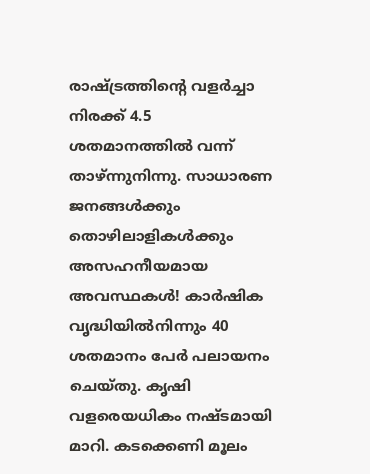രാഷ്‌ട്രത്തിന്റെ വളര്‍ച്ചാ നിരക്ക് 4.5 ശതമാനത്തില്‍ വന്ന് താഴ്ന്നുനിന്നു. സാധാരണ ജനങ്ങള്‍ക്കും തൊഴിലാളികള്‍ക്കും അസഹനീയമായ അവസ്ഥകള്‍! കാര്‍ഷിക വൃദ്ധിയില്‍നിന്നും 40 ശതമാനം പേര്‍ പലായനം ചെയ്തു. കൃഷി വളരെയധികം നഷ്ടമായി മാറി. കടക്കെണി മൂലം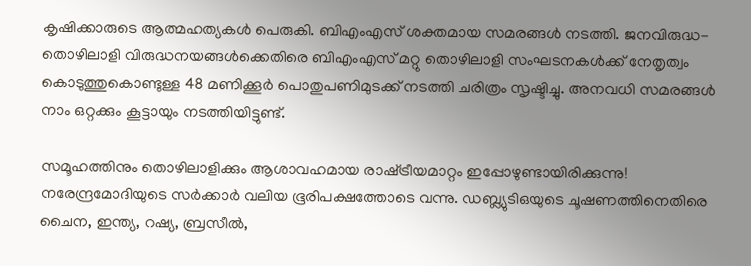കൃഷിക്കാരുടെ ആത്മഹത്യകള്‍ പെരുകി. ബിഎംഎസ് ശക്തമായ സമരങ്ങള്‍ നടത്തി. ജനവിരുദ്ധ-തൊഴിലാളി വിരുദ്ധനയങ്ങള്‍ക്കെതിരെ ബിഎംഎസ് മറ്റു തൊഴിലാളി സംഘടനകള്‍ക്ക് നേതൃത്വം കൊടുത്തുകൊണ്ടുള്ള 48 മണിക്കൂര്‍ പൊതുപണിമുടക്ക് നടത്തി ചരിത്രം സൃഷ്ടിച്ചു. അനവധി സമരങ്ങള്‍ നാം ഒറ്റക്കും കൂട്ടായും നടത്തിയിട്ടുണ്ട്.

സമൂഹത്തിനും തൊഴിലാളിക്കും ആശാവഹമായ രാഷ്‌ട്രീയമാറ്റം ഇപ്പോഴുണ്ടായിരിക്കുന്നു! നരേന്ദ്രമോദിയുടെ സര്‍ക്കാര്‍ വലിയ ഭൂരിപക്ഷത്തോടെ വന്നു. ഡബ്ല്യുടിഒയുടെ ചൂഷണത്തിനെതിരെ ചൈന, ഇന്ത്യ, റഷ്യ, ബ്രസീല്‍,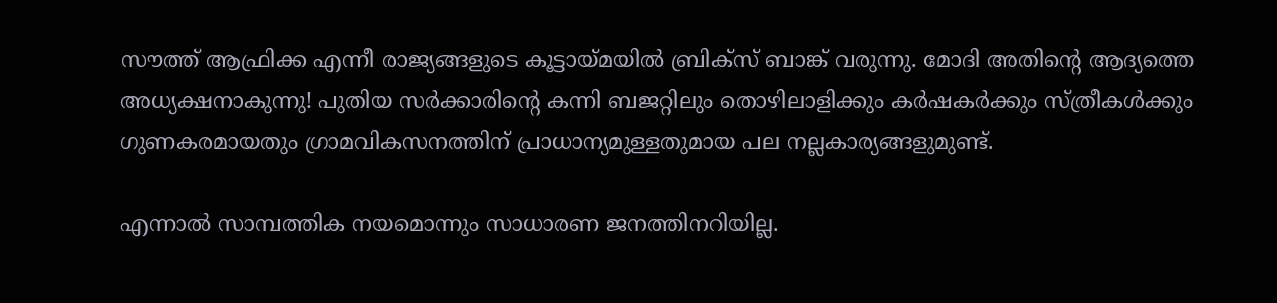സൗത്ത് ആഫ്രിക്ക എന്നീ രാജ്യങ്ങളുടെ കൂട്ടായ്‌മയില്‍ ബ്രിക്‌സ് ബാങ്ക് വരുന്നു. മോദി അതിന്റെ ആദ്യത്തെ അധ്യക്ഷനാകുന്നു! പുതിയ സര്‍ക്കാരിന്റെ കന്നി ബജറ്റിലും തൊഴിലാളിക്കും കര്‍ഷകര്‍ക്കും സ്ത്രീകള്‍ക്കും ഗുണകരമായതും ഗ്രാമവികസനത്തിന് പ്രാധാന്യമുള്ളതുമായ പല നല്ലകാര്യങ്ങളുമുണ്ട്.

എന്നാല്‍ സാമ്പത്തിക നയമൊന്നും സാധാരണ ജനത്തിനറിയില്ല.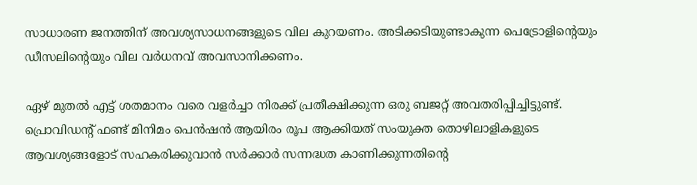സാധാരണ ജനത്തിന് അവശ്യസാധനങ്ങളുടെ വില കുറയണം. അടിക്കടിയുണ്ടാകുന്ന പെട്രോളിന്റെയും ഡീസലിന്റെയും വില വര്‍ധനവ് അവസാനിക്കണം.

ഏഴ് മുതല്‍ എട്ട് ശതമാനം വരെ വളര്‍ച്ചാ നിരക്ക് പ്രതീക്ഷിക്കുന്ന ഒരു ബജറ്റ് അവതരിപ്പിച്ചിട്ടുണ്ട്. പ്രൊവിഡന്റ് ഫണ്ട് മിനിമം പെന്‍ഷന്‍ ആയിരം രൂപ ആക്കിയത് സംയുക്ത തൊഴിലാളികളുടെ ആവശ്യങ്ങളോട് സഹകരിക്കുവാന്‍ സര്‍ക്കാര്‍ സന്നദ്ധത കാണിക്കുന്നതിന്റെ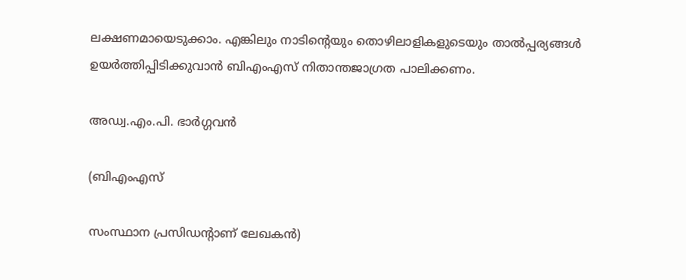ലക്ഷണമായെടുക്കാം. എങ്കിലും നാടിന്റെയും തൊഴിലാളികളുടെയും താല്‍പ്പര്യങ്ങള്‍ ഉയര്‍ത്തിപ്പിടിക്കുവാന്‍ ബിഎംഎസ് നിതാന്തജാഗ്രത പാലിക്കണം.

അഡ്വ.എം.പി. ഭാര്‍ഗ്ഗവന്‍

(ബിഎംഎസ്

സംസ്ഥാന പ്രസിഡന്റാണ് ലേഖകന്‍)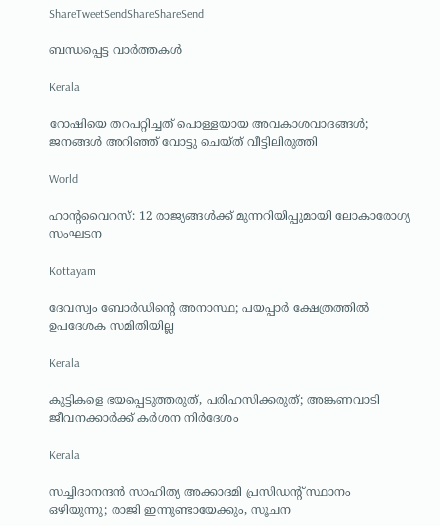ShareTweetSendShareShareSend

ബന്ധപ്പെട്ട വാര്‍ത്തകള്‍

Kerala

റോഷിയെ തറപറ്റിച്ചത് പൊള്ളയായ അവകാശവാദങ്ങള്‍; ജനങ്ങള്‍ അറിഞ്ഞ് വോട്ടു ചെയ്ത് വീട്ടിലിരുത്തി

World

ഹാൻ്റവൈറസ്: 12 രാജ്യങ്ങൾക്ക് മുന്നറിയിപ്പുമായി ലോകാരോഗ്യ സംഘടന

Kottayam

ദേവസ്വം ബോര്‍ഡിന്റെ അനാസ്ഥ; പയപ്പാര്‍ ക്ഷേത്രത്തില്‍ ഉപദേശക സമിതിയില്ല

Kerala

കുട്ടികളെ ഭയപ്പെടുത്തരുത്, പരിഹസിക്കരുത്; അങ്കണവാടി ജീവനക്കാർക്ക് കർശന നിർദേശം

Kerala

സച്ചിദാനന്ദൻ സാഹിത്യ അക്കാദമി പ്രസിഡന്റ് സ്ഥാനം ഒഴിയുന്നു; രാജി ഇന്നുണ്ടായേക്കും, സൂചന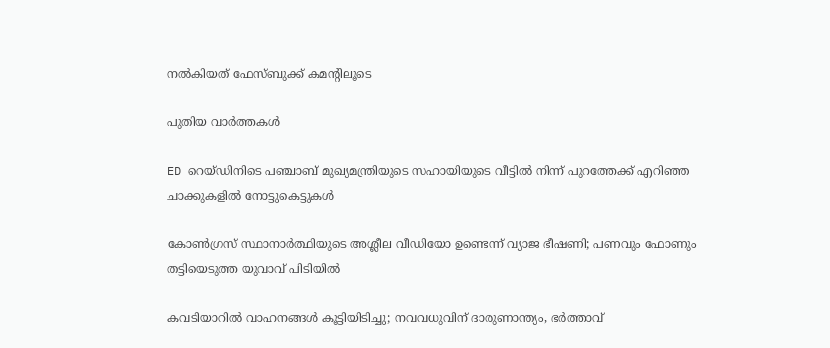നൽകിയത് ഫേസ്ബുക്ക് കമന്റിലൂടെ

പുതിയ വാര്‍ത്തകള്‍

ED റെയ്ഡിനിടെ പഞ്ചാബ് മുഖ്യമന്ത്രിയുടെ സഹായിയുടെ വീട്ടിൽ നിന്ന് പുറത്തേക്ക് എറിഞ്ഞ ചാക്കുകളിൽ നോട്ടുകെട്ടുകൾ

കോൺഗ്രസ് സ്ഥാനാർത്ഥിയുടെ അശ്ലീല വീഡിയോ ഉണ്ടെന്ന് വ്യാജ ഭീഷണി; പണവും ഫോണും തട്ടിയെടുത്ത യുവാവ് പിടിയിൽ

കവടിയാറിൽ വാഹനങ്ങൾ കൂട്ടിയിടിച്ചു; നവവധുവിന് ദാരുണാന്ത്യം, ഭർത്താവ്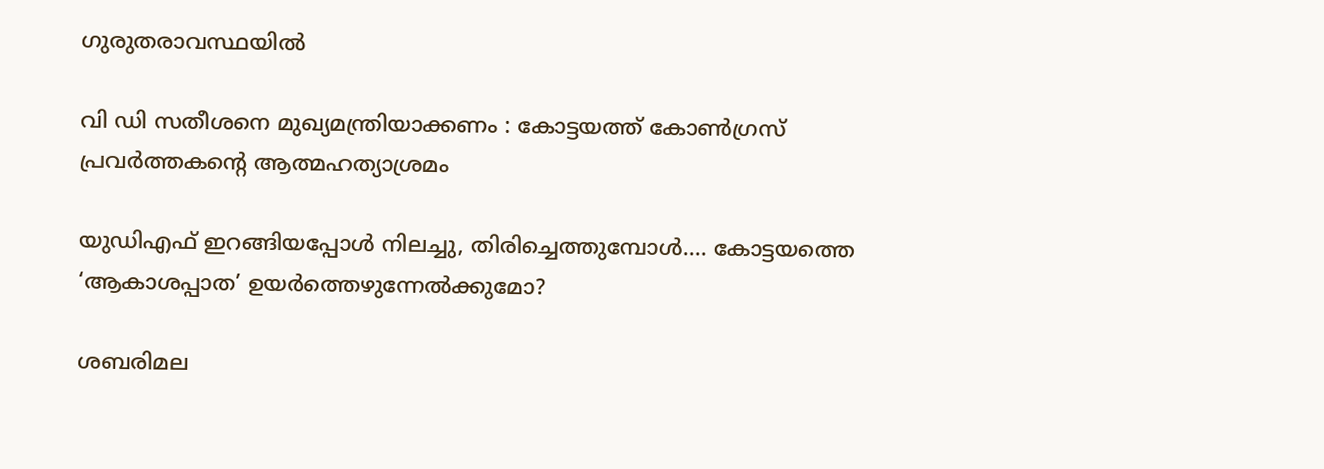ഗുരുതരാവസ്ഥയിൽ

വി ഡി സതീശനെ മുഖ്യമന്ത്രിയാക്കണം : കോട്ടയത്ത് കോൺഗ്രസ് പ്രവർത്തകന്റെ ആത്മഹത്യാശ്രമം

യുഡിഎഫ് ഇറങ്ങിയപ്പോള്‍ നിലച്ചു, തിരിച്ചെത്തുമ്പോള്‍…. കോട്ടയത്തെ ‘ആകാശപ്പാത’ ഉയര്‍ത്തെഴുന്നേല്‍ക്കുമോ?

ശബരിമല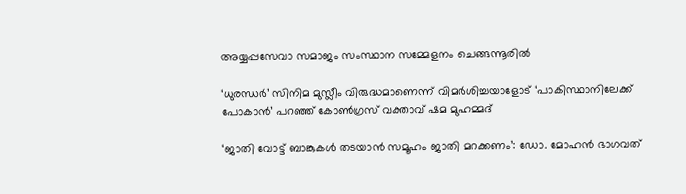അയ്യപ്പസേവാ സമാജം സംസ്ഥാന സമ്മേളനം ചെങ്ങന്നൂരില്‍

‘ധുരന്ധർ’ സിനിമ മുസ്ലീം വിരുദ്ധമാണെന്ന് വിമർശിച്ചയാളോട് ‘പാകിസ്ഥാനിലേക്ക് പോകാൻ’ പറഞ്ഞ് കോൺഗ്രസ് വക്താവ് ഷമ മുഹമ്മദ്

‘ജാതി വോട്ട് ബാങ്കുകള്‍ തടയാന്‍ സമൂഹം ജാതി മറക്കണം’: ഡോ. മോഹന്‍ ഭാഗവത്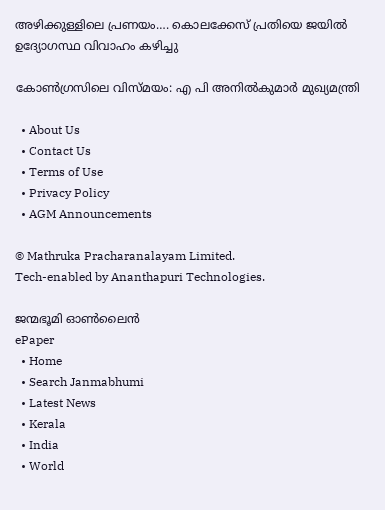അഴിക്കുള്ളിലെ പ്രണയം…. കൊലക്കേസ് പ്രതിയെ ജയിൽ ഉദ്യോഗസ്ഥ വിവാഹം കഴിച്ചു

കോണ്‍ഗ്രസിലെ വിസ്മയം: എ പി അനില്‍കുമാര്‍ മുഖ്യമന്ത്രി

  • About Us
  • Contact Us
  • Terms of Use
  • Privacy Policy
  • AGM Announcements

© Mathruka Pracharanalayam Limited.
Tech-enabled by Ananthapuri Technologies.

ജന്മഭൂമി ഓണ്‍ലൈന്‍
ePaper
  • Home
  • Search Janmabhumi
  • Latest News
  • Kerala
  • India
  • World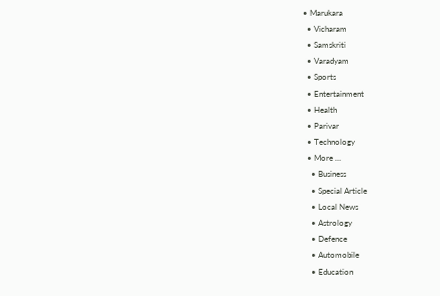• Marukara
  • Vicharam
  • Samskriti
  • Varadyam
  • Sports
  • Entertainment
  • Health
  • Parivar
  • Technology
  • More …
    • Business
    • Special Article
    • Local News
    • Astrology
    • Defence
    • Automobile
    • Education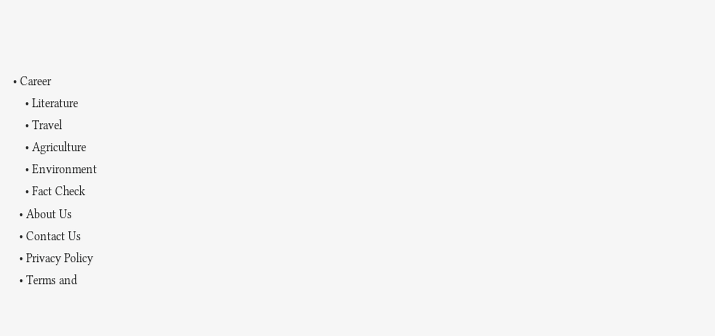• Career
    • Literature
    • Travel
    • Agriculture
    • Environment
    • Fact Check
  • About Us
  • Contact Us
  • Privacy Policy
  • Terms and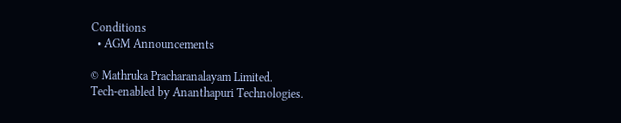Conditions
  • AGM Announcements

© Mathruka Pracharanalayam Limited.
Tech-enabled by Ananthapuri Technologies.